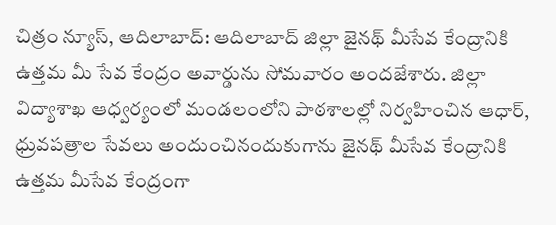చిత్రం న్యూస్, ఆదిలాబాద్: ఆదిలాబాద్ జిల్లా జైనథ్ మీసేవ కేంద్రానికి ఉత్తమ మీ సేవ కేంద్రం అవార్డును సోమవారం అందజేశారు. జిల్లా విద్యాశాఖ ఆధ్వర్యంలో మండలంలోని పాఠశాలల్లో నిర్వహించిన ఆధార్, ధ్రువపత్రాల సేవలు అందుంచినందుకుగాను జైనథ్ మీసేవ కేంద్రానికి ఉత్తమ మీసేవ కేంద్రంగా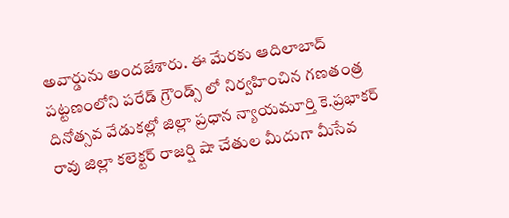అవార్డును అందజేశారు. ఈ మేరకు ఆదిలాబాద్ పట్టణంలోని పరేడ్ గ్రౌండ్స్ లో నిర్వహించిన గణతంత్ర దినోత్సవ వేడుకల్లో జిల్లా ప్రధాన న్యాయమూర్తి కె.ప్రభాకర్ రావు జిల్లా కలెక్టర్ రాజర్షి షా చేతుల మీదుగా మీసేవ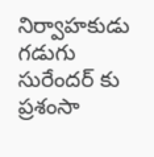నిర్వాహకుడు గడుగు సురేందర్ కు ప్రశంసా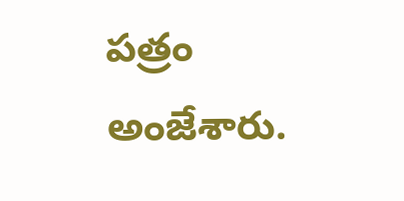పత్రం అంజేశారు.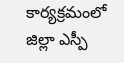కార్యక్రమంలో జిల్లా ఎస్పీ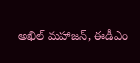అఖిల్ మహాజన్, ఈడీఎం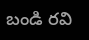బండి రవి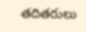తదితరులు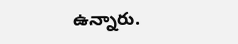ఉన్నారు.